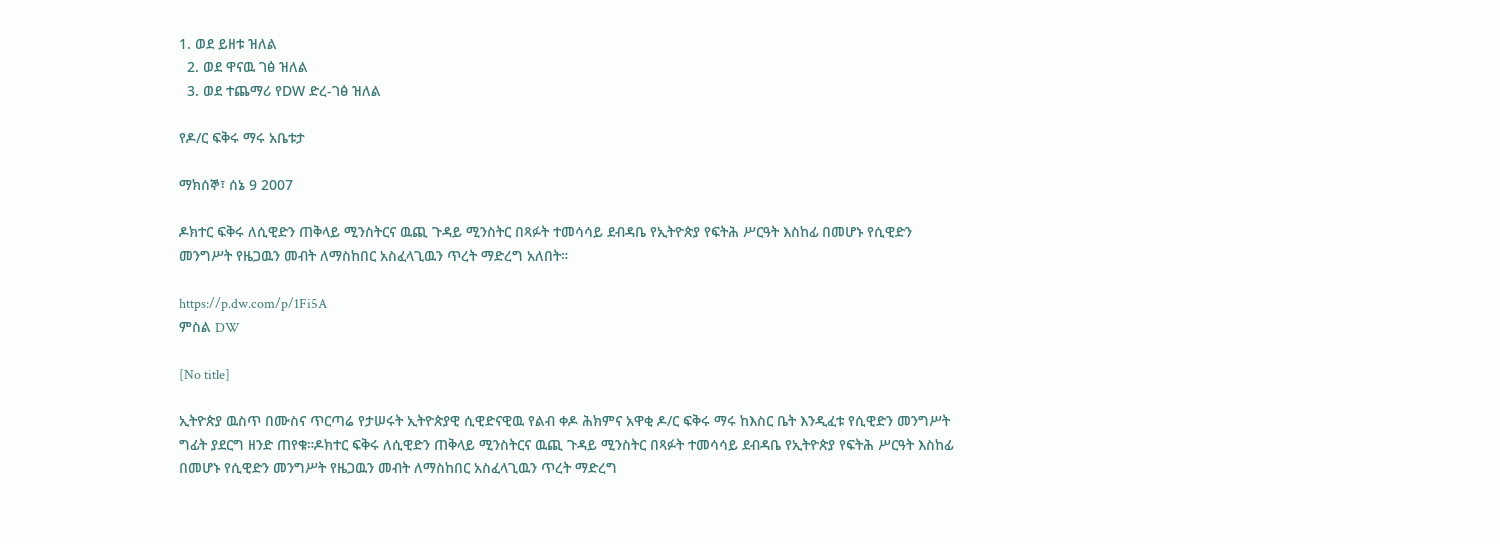1. ወደ ይዘቱ ዝለል
  2. ወደ ዋናዉ ገፅ ዝለል
  3. ወደ ተጨማሪ የDW ድረ-ገፅ ዝለል

የዶ/ር ፍቅሩ ማሩ አቤቱታ

ማክሰኞ፣ ሰኔ 9 2007

ዶክተር ፍቅሩ ለሲዊድን ጠቅላይ ሚንስትርና ዉጪ ጉዳይ ሚንስትር በጻፉት ተመሳሳይ ደብዳቤ የኢትዮጵያ የፍትሕ ሥርዓት እስከፊ በመሆኑ የሲዊድን መንግሥት የዜጋዉን መብት ለማስከበር አስፈላጊዉን ጥረት ማድረግ አለበት።

https://p.dw.com/p/1Fi5A
ምስል DW

[No title]

ኢትዮጵያ ዉስጥ በሙስና ጥርጣሬ የታሠሩት ኢትዮጵያዊ ሲዊድናዊዉ የልብ ቀዶ ሕክምና አዋቂ ዶ/ር ፍቅሩ ማሩ ከእስር ቤት እንዲፈቱ የሲዊድን መንግሥት ግፊት ያደርግ ዘንድ ጠየቁ።ዶክተር ፍቅሩ ለሲዊድን ጠቅላይ ሚንስትርና ዉጪ ጉዳይ ሚንስትር በጻፉት ተመሳሳይ ደብዳቤ የኢትዮጵያ የፍትሕ ሥርዓት እስከፊ በመሆኑ የሲዊድን መንግሥት የዜጋዉን መብት ለማስከበር አስፈላጊዉን ጥረት ማድረግ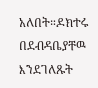አለበት።ዶክተሩ በደብዳቤያቸዉ እንደገለጹት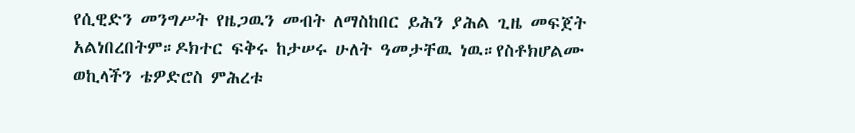የሲዊድን መንግሥት የዜጋዉን መብት ለማስከበር ይሕን ያሕል ጊዜ መፍጀት አልነበረበትም።ዶክተር ፍቅሩ ከታሠሩ ሁለት ዓመታቸዉ ነዉ።የስቶክሆልሙ ወኪላችን ቴዎድሮስ ምሕረቱ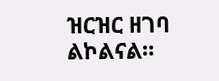ዝርዝር ዘገባ ልኮልናል።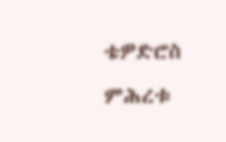ቴዎድሮስ ምሕረቱ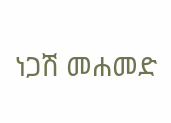ነጋሽ መሐመድ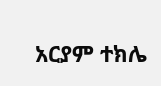አርያም ተክሌ